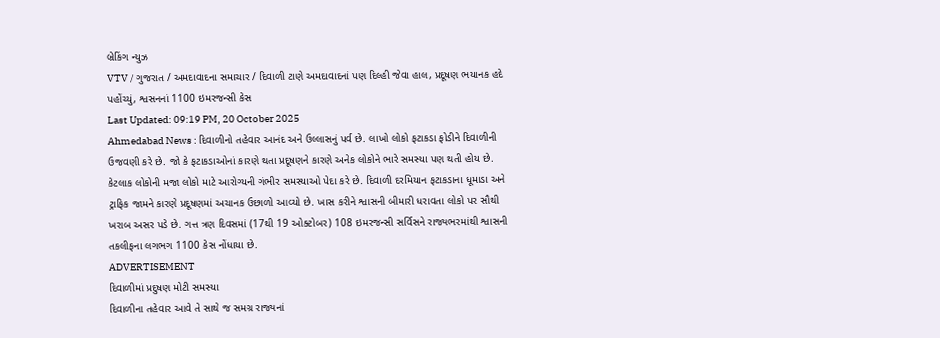બ્રેકિંગ ન્યુઝ
VTV / ગુજરાત / અમદાવાદના સમાચાર / દિવાળી ટાણે અમદાવાદનાં પણ દિલ્હી જેવા હાલ, પ્રદૂષણ ભયાનક હદે પહોંચ્યું, શ્વસનનાં 1100 ઇમરજન્સી કેસ
Last Updated: 09:19 PM, 20 October 2025
Ahmedabad News : દિવાળીનો તહેવાર આનંદ અને ઉલ્લાસનું પર્વ છે. લાખો લોકો ફટાકડા ફોડીને દિવાળીની ઉજવણી કરે છે. જો કે ફટાકડાઓનાં કારણે થતા પ્રદૂષણને કારણે અનેક લોકોને ભારે સમસ્યા પણ થતી હોય છે. કેટલાક લોકોની મજા લોકો માટે આરોગ્યની ગંભીર સમસ્યાઓ પેદા કરે છે. દિવાળી દરમિયાન ફટાકડાના ધૂમાડા અને ટ્રાફિક જામને કારણે પ્રદૂષણમાં અચાનક ઉછાળો આવ્યો છે. ખાસ કરીને શ્વાસની બીમારી ધરાવતા લોકો પર સૌથી ખરાબ અસર પડે છે. ગત્ત ત્રણ દિવસમાં (17થી 19 ઓક્ટોબર) 108 ઇમરજન્સી સર્વિસને રાજ્યભરમાંથી શ્વાસની તકલીફના લગભગ 1100 કેસ નોંધાયા છે.
ADVERTISEMENT
દિવાળીમાં પ્રદુષણ મોટી સમસ્યા
દિવાળીના તહેવાર આવે તે સાથે જ સમગ્ર રાજ્યનાં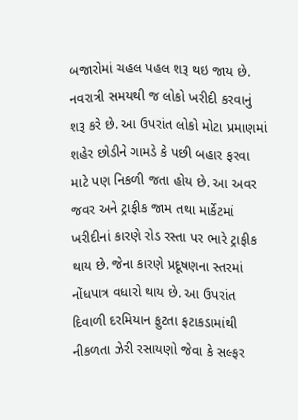બજારોમાં ચહલ પહલ શરૂ થઇ જાય છે. નવરાત્રી સમયથી જ લોકો ખરીદી કરવાનું શરૂ કરે છે. આ ઉપરાંત લોકો મોટા પ્રમાણમાં શહેર છોડીને ગામડે કે પછી બહાર ફરવા માટે પણ નિકળી જતા હોય છે. આ અવર જવર અને ટ્રાફીક જામ તથા માર્કેટમાં ખરીદીનાં કારણે રોડ રસ્તા પર ભારે ટ્રાફીક થાય છે. જેના કારણે પ્રદૂષણના સ્તરમાં નોંધપાત્ર વધારો થાય છે. આ ઉપરાંત દિવાળી દરમિયાન ફુટતા ફટાકડામાંથી નીકળતા ઝેરી રસાયણો જેવા કે સલ્ફર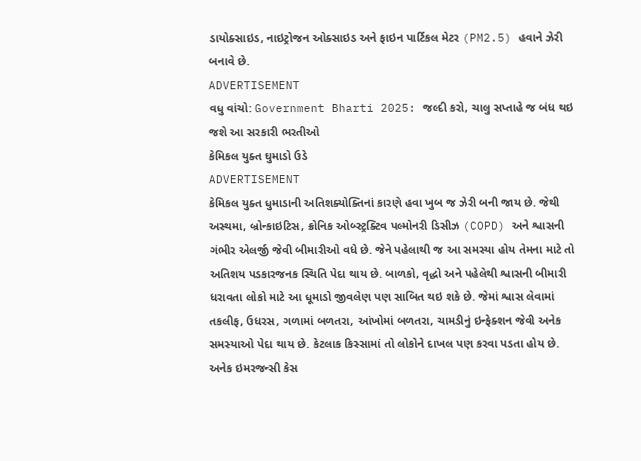ડાયોક્સાઇડ, નાઇટ્રોજન ઓક્સાઇડ અને ફાઇન પાર્ટિકલ મેટર (PM2.5) હવાને ઝેરી બનાવે છે.
ADVERTISEMENT
વધુ વાંચો: Government Bharti 2025: જલ્દી કરો, ચાલુ સપ્તાહે જ બંધ થઇ જશે આ સરકારી ભરતીઓ
કેમિકલ યુક્ત ઘુમાડો ઉડે
ADVERTISEMENT
કેમિકલ યુક્ત ધુમાડાની અતિશક્યોક્તિનાં કારણે હવા ખુબ જ ઝેરી બની જાય છે. જેથી અસ્થમા, બ્રોન્કાઇટિસ, ક્રોનિક ઓબ્સ્ટ્રક્ટિવ પલ્મોનરી ડિસીઝ (COPD) અને શ્વાસની ગંભીર એલર્જી જેવી બીમારીઓ વધે છે. જેને પહેલાથી જ આ સમસ્યા હોય તેમના માટે તો અતિશય પડકારજનક સ્થિતિ પેદા થાય છે. બાળકો, વૃદ્ધો અને પહેલેથી શ્વાસની બીમારી ધરાવતા લોકો માટે આ ધૂમાડો જીવલેણ પણ સાબિત થઇ શકે છે. જેમાં શ્વાસ લેવામાં તકલીફ, ઉધરસ, ગળામાં બળતરા, આંખોમાં બળતરા, ચામડીનું ઇન્ફેક્શન જેવી અનેક સમસ્યાઓ પેદા થાય છે. કેટલાક કિસ્સામાં તો લોકોને દાખલ પણ કરવા પડતા હોય છે.
અનેક ઇમરજન્સી કેસ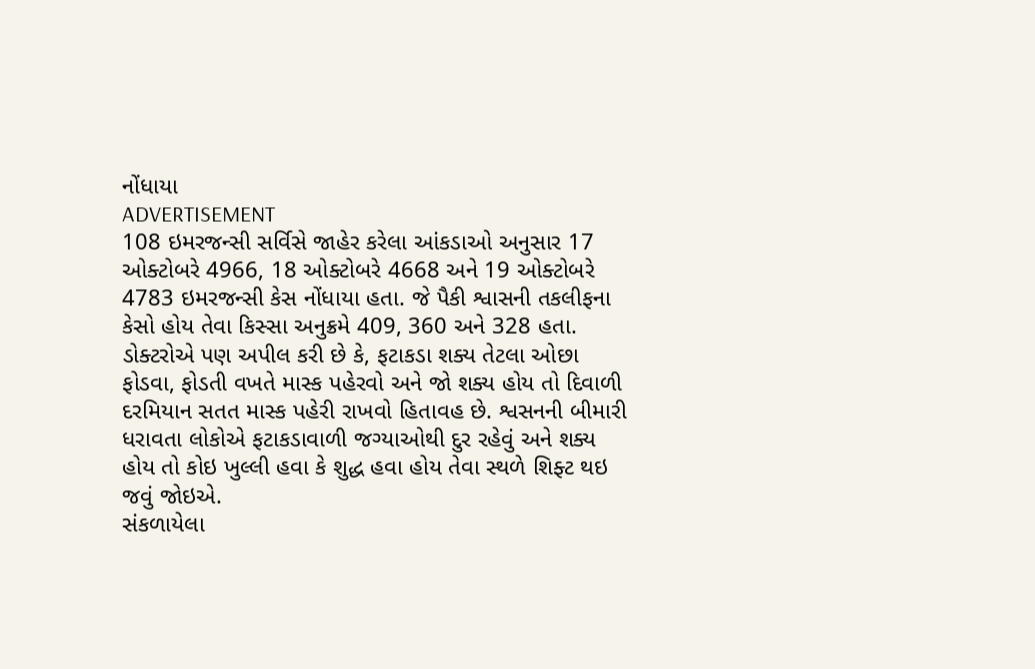નોંધાયા
ADVERTISEMENT
108 ઇમરજન્સી સર્વિસે જાહેર કરેલા આંકડાઓ અનુસાર 17 ઓક્ટોબરે 4966, 18 ઓક્ટોબરે 4668 અને 19 ઓક્ટોબરે 4783 ઇમરજન્સી કેસ નોંધાયા હતા. જે પૈકી શ્વાસની તકલીફના કેસો હોય તેવા કિસ્સા અનુક્રમે 409, 360 અને 328 હતા. ડોક્ટરોએ પણ અપીલ કરી છે કે, ફટાકડા શક્ય તેટલા ઓછા ફોડવા, ફોડતી વખતે માસ્ક પહેરવો અને જો શક્ય હોય તો દિવાળી દરમિયાન સતત માસ્ક પહેરી રાખવો હિતાવહ છે. શ્વસનની બીમારી ધરાવતા લોકોએ ફટાકડાવાળી જગ્યાઓથી દુર રહેવું અને શક્ય હોય તો કોઇ ખુલ્લી હવા કે શુદ્ધ હવા હોય તેવા સ્થળે શિફ્ટ થઇ જવું જોઇએ.
સંકળાયેલા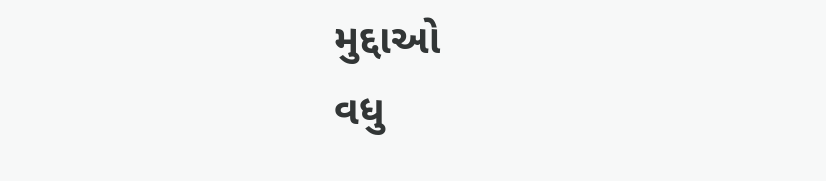મુદ્દાઓ
વધુ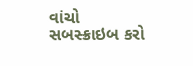વાંચો
સબસ્ક્રાઇબ કરો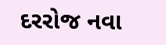દરરોજ નવા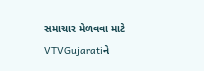સમાચાર મેળવવા માટે VTVGujaratiને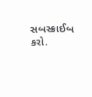સબસ્ક્રાઈબ કરો.